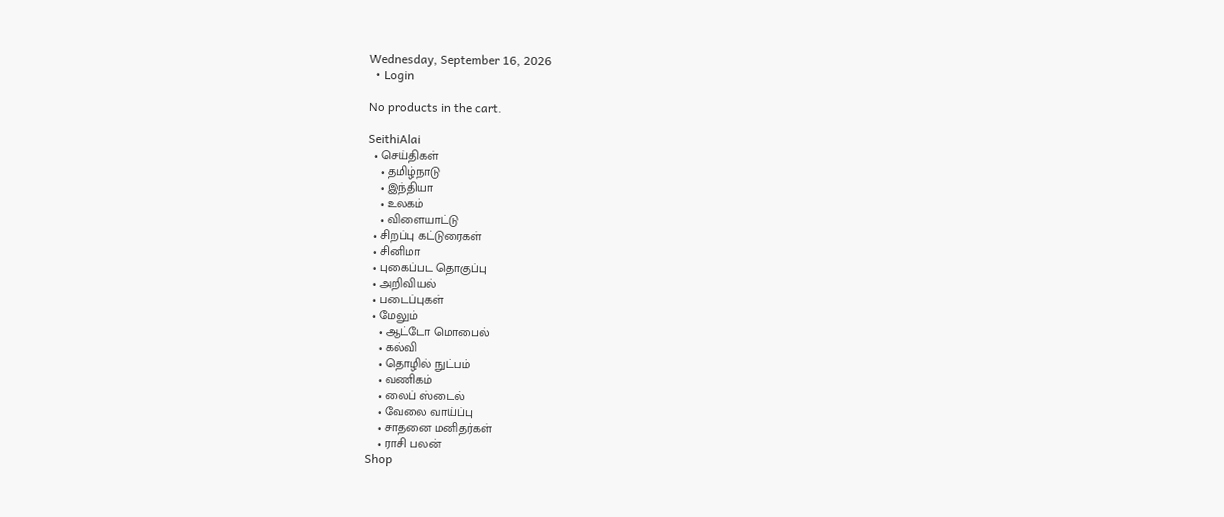Wednesday, September 16, 2026
  • Login

No products in the cart.

SeithiAlai
  • செய்திகள்
    • தமிழ்நாடு
    • இந்தியா
    • உலகம்
    • விளையாட்டு
  • சிறப்பு கட்டுரைகள்
  • சினிமா
  • புகைப்பட தொகுப்பு
  • அறிவியல்
  • படைப்புகள்
  • மேலும்
    • ஆட்டோ மொபைல்
    • கல்வி
    • தொழில் நுட்பம்
    • வணிகம்
    • லைப் ஸ்டைல்
    • வேலை வாய்ப்பு
    • சாதனை மனிதர்கள்
    • ராசி பலன்
Shop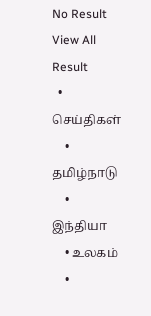No Result
View All Result
  • செய்திகள்
    • தமிழ்நாடு
    • இந்தியா
    • உலகம்
    •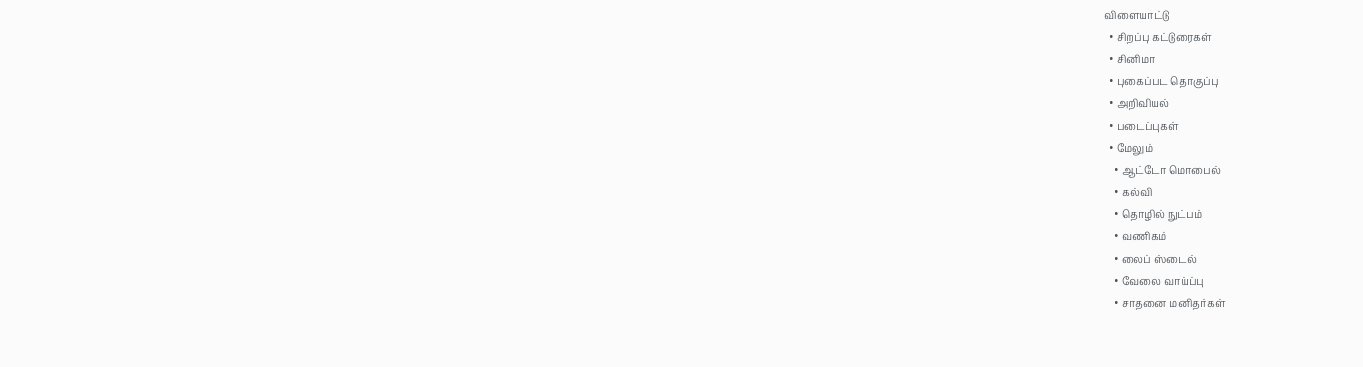விளையாட்டு
  • சிறப்பு கட்டுரைகள்
  • சினிமா
  • புகைப்பட தொகுப்பு
  • அறிவியல்
  • படைப்புகள்
  • மேலும்
    • ஆட்டோ மொபைல்
    • கல்வி
    • தொழில் நுட்பம்
    • வணிகம்
    • லைப் ஸ்டைல்
    • வேலை வாய்ப்பு
    • சாதனை மனிதர்கள்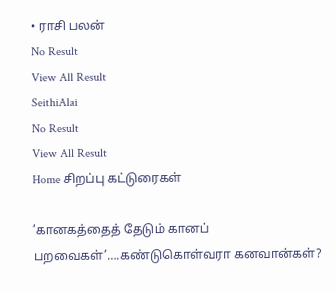• ராசி பலன்
No Result
View All Result
SeithiAlai
No Result
View All Result
Home சிறப்பு கட்டுரைகள்

’கானகத்தைத் தேடும் கானப் பறவைகள்’….கண்டுகொள்வரா கனவான்கள்?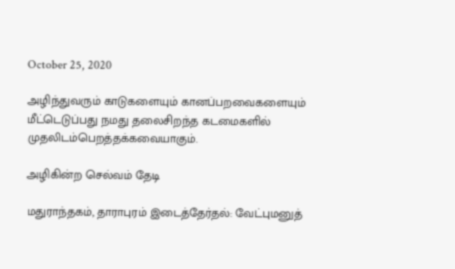October 25, 2020

அழிந்துவரும் காடுகளையும் கானப்பறவைகளையும் மீட்டெடுப்பது நமது தலைசிறந்த கடமைகளில் முதலிடம்பெறத்தக்கவையாகும்.

அழிகின்ற செல்வம் தேடி

மதுராந்தகம், தாராபுரம் இடைத்தேர்தல்: வேட்புமனுத்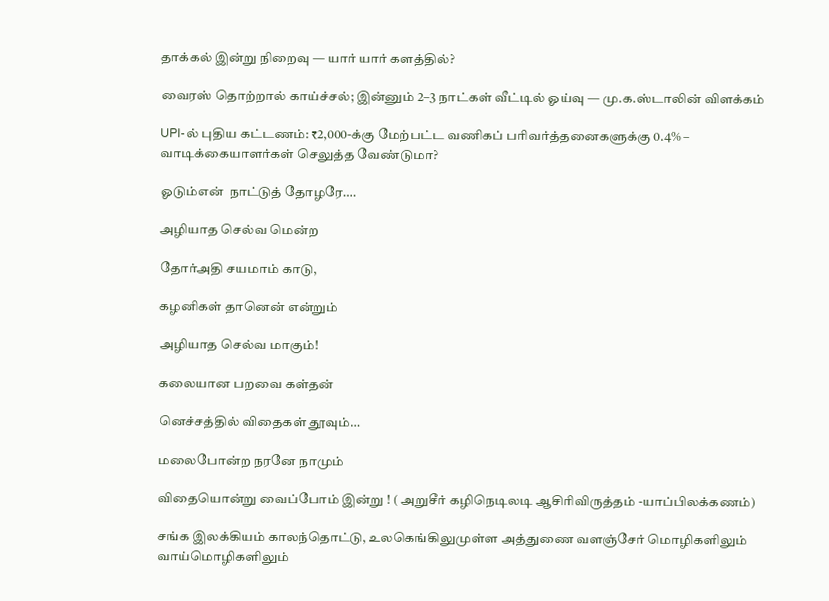தாக்கல் இன்று நிறைவு — யார் யார் களத்தில்?

வைரஸ் தொற்றால் காய்ச்சல்; இன்னும் 2–3 நாட்கள் வீட்டில் ஓய்வு — மு.க.ஸ்டாலின் விளக்கம்

UPI-ல் புதிய கட்டணம்: ₹2,000-க்கு மேற்பட்ட வணிகப் பரிவர்த்தனைகளுக்கு 0.4% – வாடிக்கையாளர்கள் செலுத்த வேண்டுமா?

ஓடும்என்  நாட்டுத் தோழரே….

அழியாத செல்வ மென்ற

தோர்அதி சயமாம் காடு,

கழனிகள் தானென் என்றும்

அழியாத செல்வ மாகும்!

கலையான பறவை கள்தன்

னெச்சத்தில் விதைகள் தூவும்…

மலைபோன்ற நரனே நாமும்

விதையொன்று வைப்போம் இன்று ! ( அறுசீர் கழிநெடிலடி ஆசிரிவிருத்தம் -யாப்பிலக்கணம்)

சங்க இலக்கியம் காலந்தொட்டு, உலகெங்கிலுமுள்ள அத்துணை வளஞ்சேர் மொழிகளிலும் வாய்மொழிகளிலும்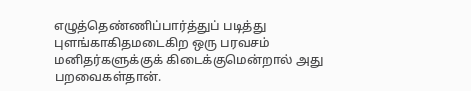எழுத்தெண்ணிப்பார்த்துப் படித்து புளங்காகிதமடைகிற ஒரு பரவசம் மனிதர்களுக்குக் கிடைக்குமென்றால் அது பறவைகள்தான்.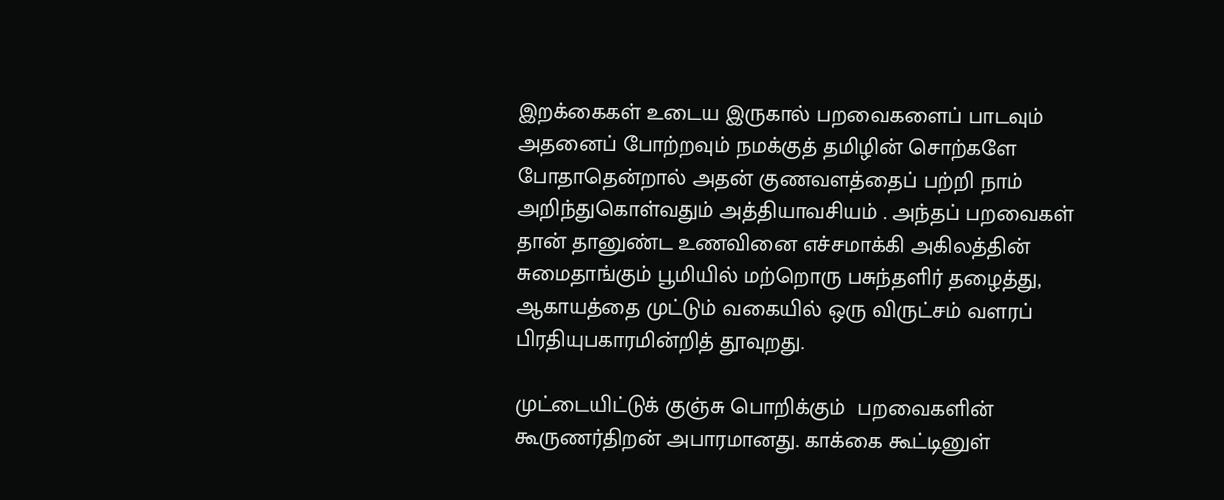இறக்கைகள் உடைய இருகால் பறவைகளைப் பாடவும் அதனைப் போற்றவும் நமக்குத் தமிழின் சொற்களே போதாதென்றால் அதன் குணவளத்தைப் பற்றி நாம் அறிந்துகொள்வதும் அத்தியாவசியம் . அந்தப் பறவைகள் தான் தானுண்ட உணவினை எச்சமாக்கி அகிலத்தின் சுமைதாங்கும் பூமியில் மற்றொரு பசுந்தளிர் தழைத்து, ஆகாயத்தை முட்டும் வகையில் ஒரு விருட்சம் வளரப் பிரதியுபகாரமின்றித் தூவுறது.

முட்டையிட்டுக் குஞ்சு பொறிக்கும்  பறவைகளின் கூருணர்திறன் அபாரமானது. காக்கை கூட்டினுள்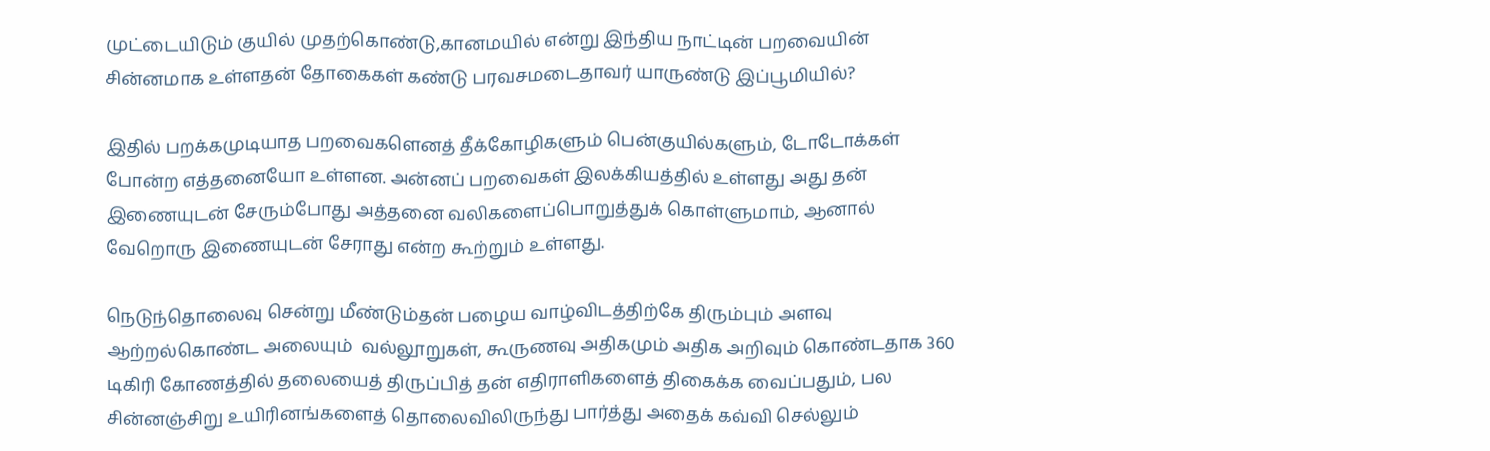முட்டையிடும் குயில் முதற்கொண்டு,கானமயில் என்று இந்திய நாட்டின் பறவையின் சின்னமாக உள்ளதன் தோகைகள் கண்டு பரவசமடைதாவர் யாருண்டு இப்பூமியில்?

இதில் பறக்கமுடியாத பறவைகளெனத் தீக்கோழிகளும் பென்குயில்களும், டோடோக்கள் போன்ற எத்தனையோ உள்ளன. அன்னப் பறவைகள் இலக்கியத்தில் உள்ளது அது தன் இணையுடன் சேரும்போது அத்தனை வலிகளைப்பொறுத்துக் கொள்ளுமாம், ஆனால் வேறொரு இணையுடன் சேராது என்ற கூற்றும் உள்ளது.

நெடுந்தொலைவு சென்று மீண்டும்தன் பழைய வாழ்விடத்திற்கே திரும்பும் அளவு ஆற்றல்கொண்ட அலையும்  வல்லூறுகள், கூருணவு அதிகமும் அதிக அறிவும் கொண்டதாக 360 டிகிரி கோணத்தில் தலையைத் திருப்பித் தன் எதிராளிகளைத் திகைக்க வைப்பதும், பல சின்னஞ்சிறு உயிரினங்களைத் தொலைவிலிருந்து பார்த்து அதைக் கவ்வி செல்லும்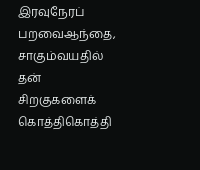இரவுநேரப் பறவைஆந்தை, சாகும்வயதில் தன் சிறகுகளைக் கொத்திகொத்தி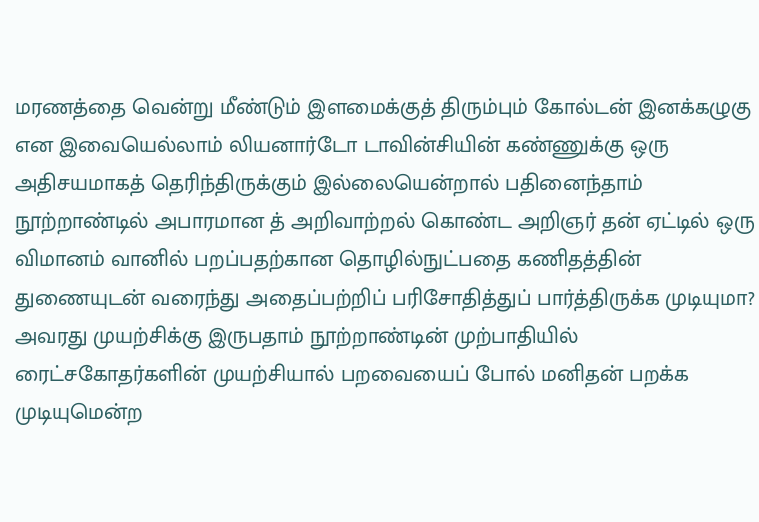மரணத்தை வென்று மீண்டும் இளமைக்குத் திரும்பும் கோல்டன் இனக்கழுகு என இவையெல்லாம் லியனார்டோ டாவின்சியின் கண்ணுக்கு ஒரு அதிசயமாகத் தெரிந்திருக்கும் இல்லையென்றால் பதினைந்தாம் நூற்றாண்டில் அபாரமான த் அறிவாற்றல் கொண்ட அறிஞர் தன் ஏட்டில் ஒரு விமானம் வானில் பறப்பதற்கான தொழில்நுட்பதை கணிதத்தின் துணையுடன் வரைந்து அதைப்பற்றிப் பரிசோதித்துப் பார்த்திருக்க முடியுமா? அவரது முயற்சிக்கு இருபதாம் நூற்றாண்டின் முற்பாதியில் ரைட்சகோதர்களின் முயற்சியால் பறவையைப் போல் மனிதன் பறக்க முடியுமென்ற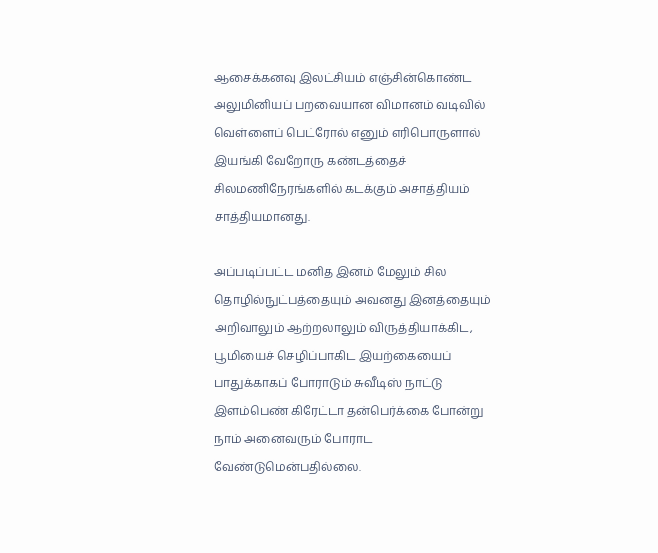ஆசைக்கனவு இலட்சியம் எஞ்சின்கொண்ட அலுமினியப் பறவையான விமானம் வடிவில் வெள்ளைப் பெட்ரோல் எனும் எரிபொருளால் இயங்கி வேறோரு கண்டத்தைச் சிலமணிநேரங்களில் கடக்கும் அசாத்தியம் சாத்தியமானது.

அப்படிப்பட்ட மனித இனம் மேலும் சில தொழில்நுட்பத்தையும் அவனது இனத்தையும் அறிவாலும் ஆற்றலாலும் விருத்தியாக்கிட,  பூமியைச் செழிப்பாகிட இயற்கையைப் பாதுக்காகப் போராடும் சுவீடிஸ் நாட்டு இளம்பெண் கிரேட்டா தன்பெர்க்கை போன்று நாம் அனைவரும் போராட வேண்டுமென்பதில்லை.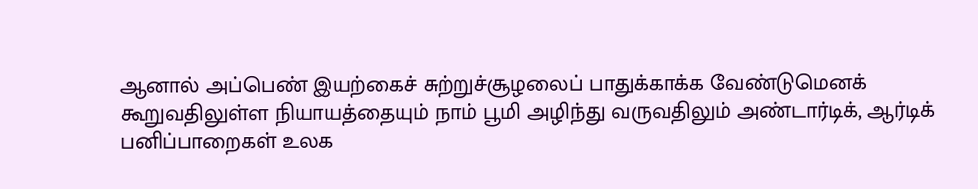ஆனால் அப்பெண் இயற்கைச் சுற்றுச்சூழலைப் பாதுக்காக்க வேண்டுமெனக் கூறுவதிலுள்ள நியாயத்தையும் நாம் பூமி அழிந்து வருவதிலும் அண்டார்டிக், ஆர்டிக் பனிப்பாறைகள் உலக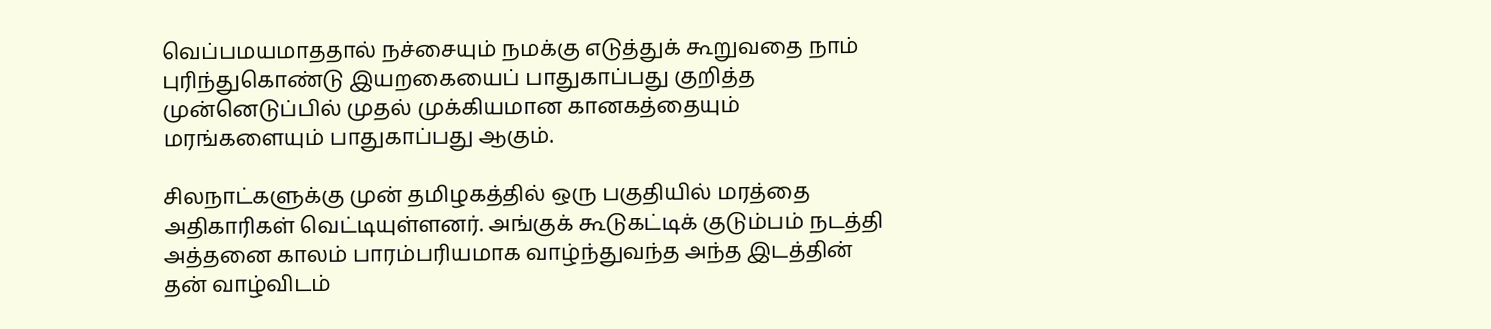வெப்பமயமாததால் நச்சையும் நமக்கு எடுத்துக் கூறுவதை நாம் புரிந்துகொண்டு இயறகையைப் பாதுகாப்பது குறித்த முன்னெடுப்பில் முதல் முக்கியமான கானகத்தையும் மரங்களையும் பாதுகாப்பது ஆகும்.

சிலநாட்களுக்கு முன் தமிழகத்தில் ஒரு பகுதியில் மரத்தை அதிகாரிகள் வெட்டியுள்ளனர். அங்குக் கூடுகட்டிக் குடும்பம் நடத்தி அத்தனை காலம் பாரம்பரியமாக வாழ்ந்துவந்த அந்த இடத்தின் தன் வாழ்விடம்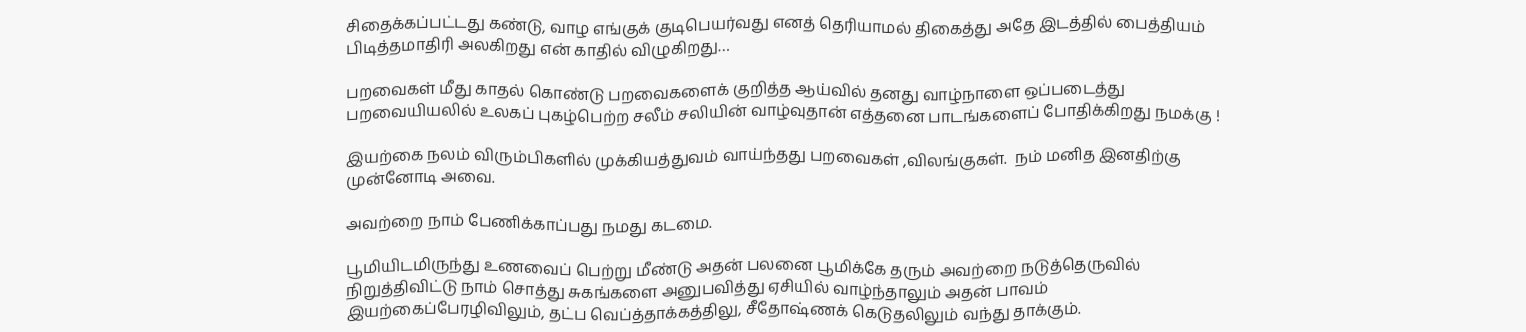சிதைக்கப்பட்டது கண்டு, வாழ எங்குக் குடிபெயர்வது எனத் தெரியாமல் திகைத்து அதே இடத்தில் பைத்தியம் பிடித்தமாதிரி அலகிறது என் காதில் விழுகிறது…

பறவைகள் மீது காதல் கொண்டு பறவைகளைக் குறித்த ஆய்வில் தனது வாழ்நாளை ஒப்படைத்து பறவையியலில் உலகப் புகழ்பெற்ற சலீம் சலியின் வாழ்வுதான் எத்தனை பாடங்களைப் போதிக்கிறது நமக்கு !

இயற்கை நலம் விரும்பிகளில் முக்கியத்துவம் வாய்ந்தது பறவைகள் ,விலங்குகள்.  நம் மனித இனதிற்கு முன்னோடி அவை.

அவற்றை நாம் பேணிக்காப்பது நமது கடமை.

பூமியிடமிருந்து உணவைப் பெற்று மீண்டு அதன் பலனை பூமிக்கே தரும் அவற்றை நடுத்தெருவில் நிறுத்திவிட்டு நாம் சொத்து சுகங்களை அனுபவித்து ஏசியில் வாழ்ந்தாலும் அதன் பாவம் இயற்கைப்பேரழிவிலும், தட்ப வெப்த்தாக்கத்திலு, சீதோஷ்ணக் கெடுதலிலும் வந்து தாக்கும்.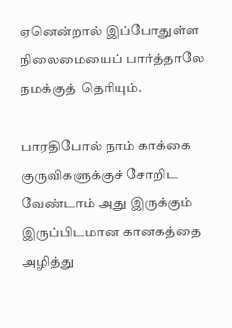ஏனென்றால் இப்போதுள்ள நிலைமையைப் பார்த்தாலே நமக்குத்  தெரியும்.

பாரதிபோல் நாம் காக்கை குருவிகளுக்குச் சோறிட வேண்டாம் அது இருக்கும் இருப்பிடமான கானகத்தை அழித்து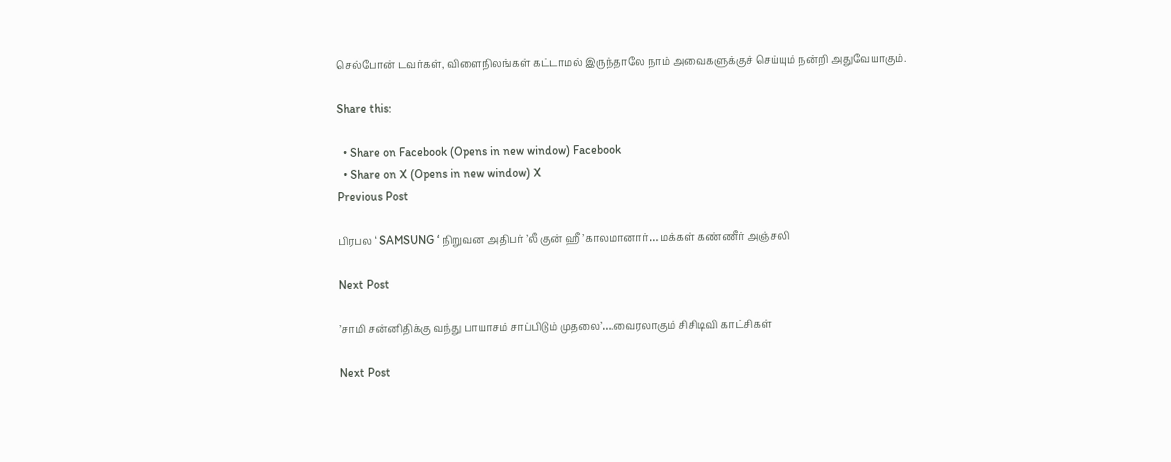செல்போன் டவர்கள், விளைநிலங்கள் கட்டாமல் இருந்தாலே நாம் அவைகளுக்குச் செய்யும் நன்றி அதுவேயாகும்.

Share this:

  • Share on Facebook (Opens in new window) Facebook
  • Share on X (Opens in new window) X
Previous Post

பிரபல ‘ SAMSUNG ‘ நிறுவன அதிபர் ’லீ குன் ஹீ ’காலமானார்… மக்கள் கண்ணீர் அஞ்சலி

Next Post

’சாமி சன்னிதிக்கு வந்து பாயாசம் சாப்பிடும் முதலை’….வைரலாகும் சிசிடிவி காட்சிகள்

Next Post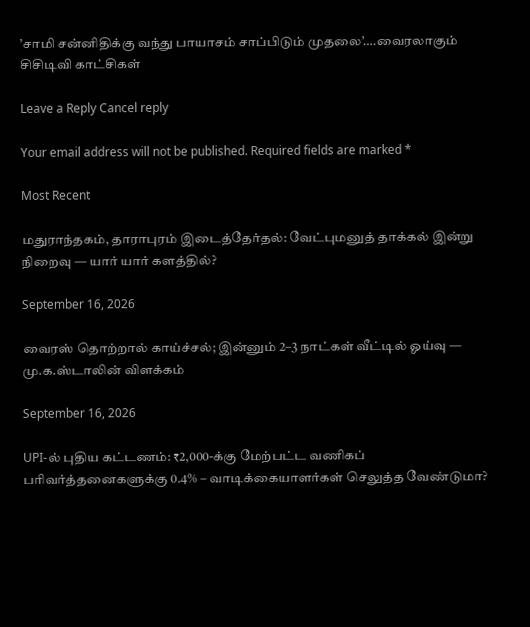’சாமி சன்னிதிக்கு வந்து பாயாசம் சாப்பிடும் முதலை’….வைரலாகும் சிசிடிவி காட்சிகள்

Leave a Reply Cancel reply

Your email address will not be published. Required fields are marked *

Most Recent

மதுராந்தகம், தாராபுரம் இடைத்தேர்தல்: வேட்புமனுத் தாக்கல் இன்று நிறைவு — யார் யார் களத்தில்?

September 16, 2026

வைரஸ் தொற்றால் காய்ச்சல்; இன்னும் 2–3 நாட்கள் வீட்டில் ஓய்வு — மு.க.ஸ்டாலின் விளக்கம்

September 16, 2026

UPI-ல் புதிய கட்டணம்: ₹2,000-க்கு மேற்பட்ட வணிகப் பரிவர்த்தனைகளுக்கு 0.4% – வாடிக்கையாளர்கள் செலுத்த வேண்டுமா?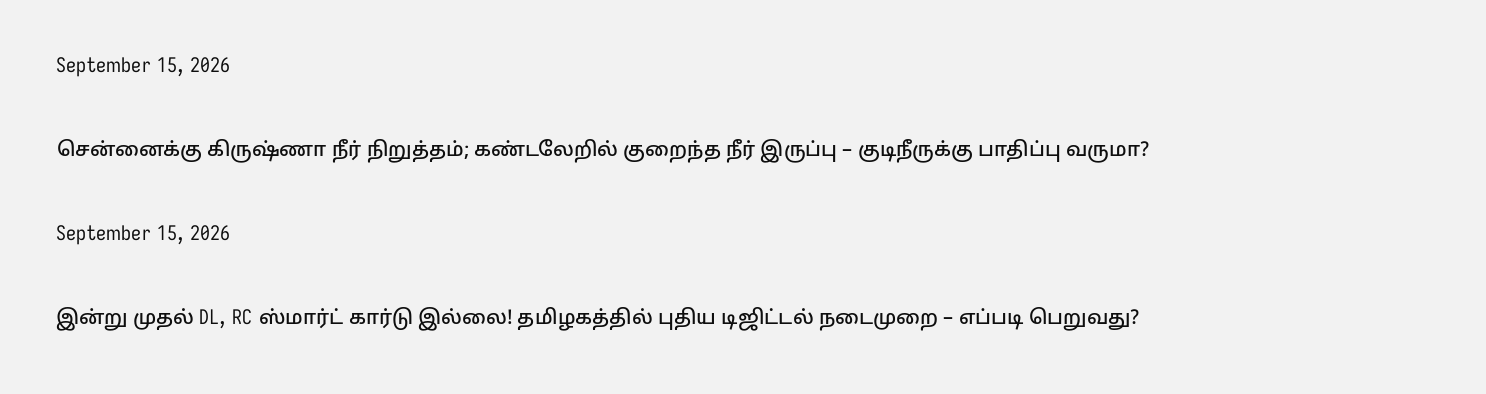September 15, 2026

சென்னைக்கு கிருஷ்ணா நீர் நிறுத்தம்; கண்டலேறில் குறைந்த நீர் இருப்பு – குடிநீருக்கு பாதிப்பு வருமா?

September 15, 2026

இன்று முதல் DL, RC ஸ்மார்ட் கார்டு இல்லை! தமிழகத்தில் புதிய டிஜிட்டல் நடைமுறை – எப்படி பெறுவது?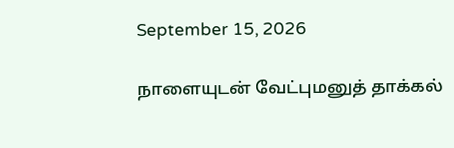September 15, 2026

நாளையுடன் வேட்புமனுத் தாக்கல்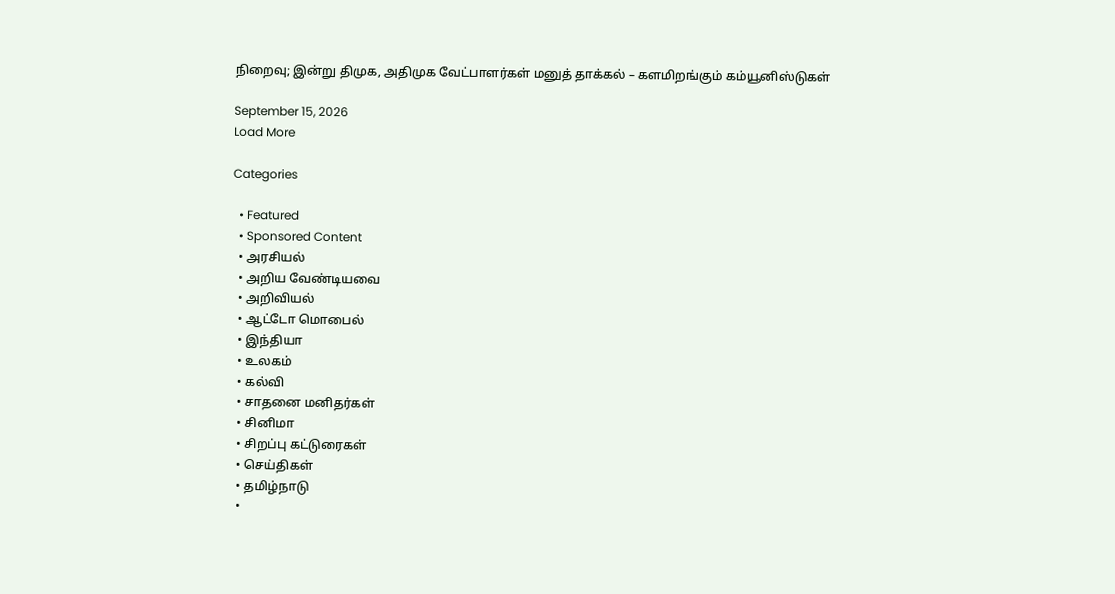நிறைவு; இன்று திமுக, அதிமுக வேட்பாளர்கள் மனுத் தாக்கல் – களமிறங்கும் கம்யூனிஸ்டுகள்

September 15, 2026
Load More

Categories

  • Featured
  • Sponsored Content
  • அரசியல்
  • அறிய வேண்டியவை
  • அறிவியல்
  • ஆட்டோ மொபைல்
  • இந்தியா
  • உலகம்
  • கல்வி
  • சாதனை மனிதர்கள்
  • சினிமா
  • சிறப்பு கட்டுரைகள்
  • செய்திகள்
  • தமிழ்நாடு
  •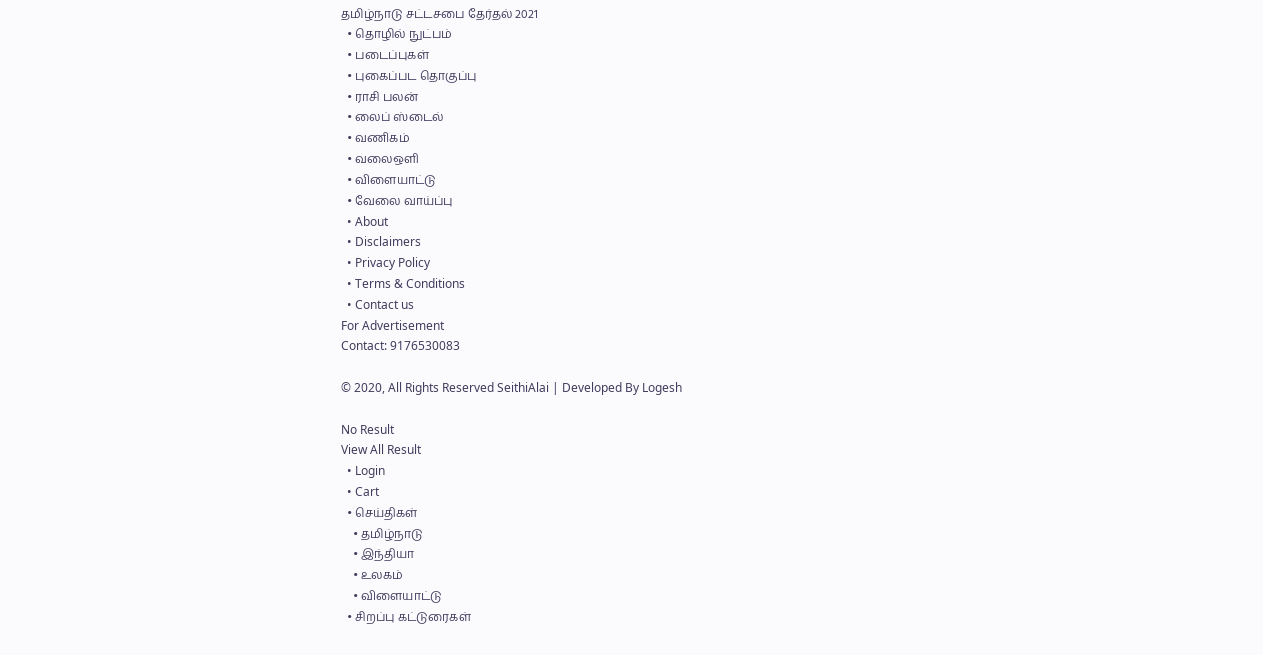தமிழ்நாடு சட்டசபை தேர்தல் 2021
  • தொழில் நுட்பம்
  • படைப்புகள்
  • புகைப்பட தொகுப்பு
  • ராசி பலன்
  • லைப் ஸ்டைல்
  • வணிகம்
  • வலைஒளி
  • விளையாட்டு
  • வேலை வாய்ப்பு
  • About
  • Disclaimers
  • Privacy Policy
  • Terms & Conditions
  • Contact us
For Advertisement
Contact: 9176530083

© 2020, All Rights Reserved SeithiAlai | Developed By Logesh

No Result
View All Result
  • Login
  • Cart
  • செய்திகள்
    • தமிழ்நாடு
    • இந்தியா
    • உலகம்
    • விளையாட்டு
  • சிறப்பு கட்டுரைகள்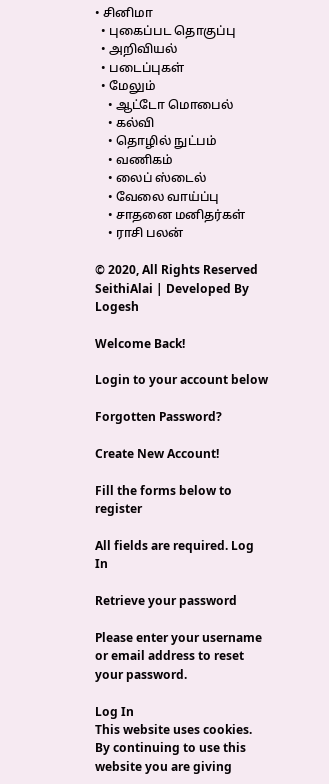• சினிமா
  • புகைப்பட தொகுப்பு
  • அறிவியல்
  • படைப்புகள்
  • மேலும்
    • ஆட்டோ மொபைல்
    • கல்வி
    • தொழில் நுட்பம்
    • வணிகம்
    • லைப் ஸ்டைல்
    • வேலை வாய்ப்பு
    • சாதனை மனிதர்கள்
    • ராசி பலன்

© 2020, All Rights Reserved SeithiAlai | Developed By Logesh

Welcome Back!

Login to your account below

Forgotten Password?

Create New Account!

Fill the forms below to register

All fields are required. Log In

Retrieve your password

Please enter your username or email address to reset your password.

Log In
This website uses cookies. By continuing to use this website you are giving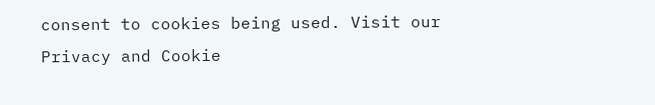consent to cookies being used. Visit our Privacy and Cookie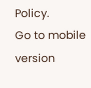Policy.
Go to mobile version